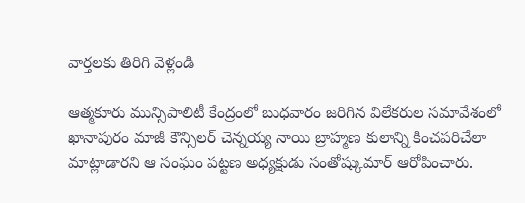వార్తలకు తిరిగి వెళ్లండి

ఆత్మకూరు మున్సిపాలిటీ కేంద్రంలో బుధవారం జరిగిన విలేకరుల సమావేశంలో ఖానాపురం మాజీ కౌన్సిలర్ చెన్నయ్య నాయి బ్రాహ్మణ కులాన్ని కించపరిచేలా మాట్లాడారని ఆ సంఘం పట్టణ అధ్యక్షుడు సంతోష్కుమార్ ఆరోపించారు.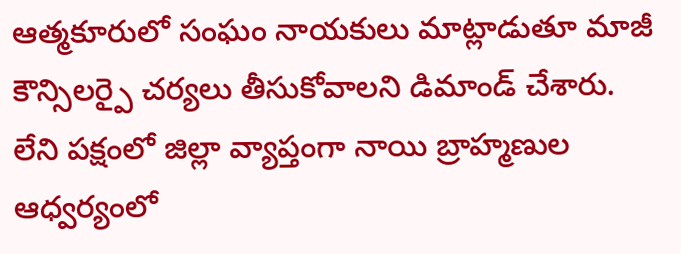ఆత్మకూరులో సంఘం నాయకులు మాట్లాడుతూ మాజీ కౌన్సిలర్పై చర్యలు తీసుకోవాలని డిమాండ్ చేశారు. లేని పక్షంలో జిల్లా వ్యాప్తంగా నాయి బ్రాహ్మణుల ఆధ్వర్యంలో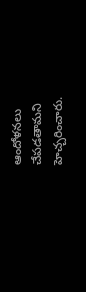ఆందోళనలు చేపడతామని హెచ్చరించారు.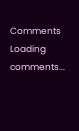Comments
Loading comments...